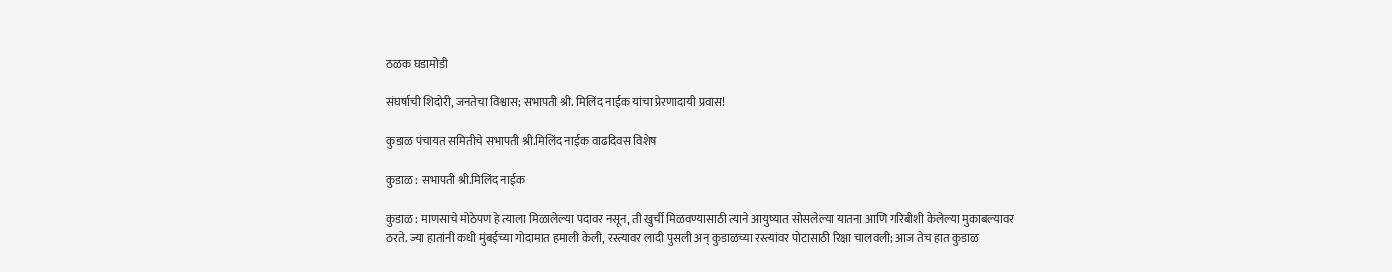ठळक घडामोडी

संघर्षाची शिदोरी, जनतेचा विश्वास; सभापती श्री. मिलिंद नाईक यांचा प्रेरणादायी प्रवास!

कुडाळ पंचायत समितीचे सभापती श्री.मिलिंद नाईक वाढदिवस विशेष

कुडाळ : सभापती श्री.मिलिंद नाईक

कुडाळ : माणसाचे मोठेपण हे त्याला मिळालेल्या पदावर नसून, ती खुर्ची मिळवण्यासाठी त्याने आयुष्यात सोसलेल्या यातना आणि गरिबीशी केलेल्या मुकाबल्यावर ठरते. ज्या हातांनी कधी मुंबईच्या गोदामात हमाली केली, रस्त्यावर लादी पुसली अन् कुडाळच्या रस्त्यांवर पोटासाठी रिक्षा चालवली; आज तेच हात कुडाळ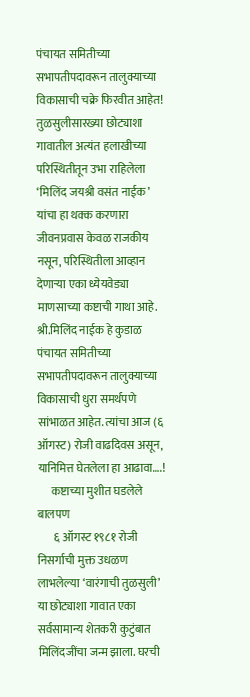पंचायत समितीच्या सभापतीपदावरून तालुक्याच्या विकासाची चक्रे फिरवीत आहेत! तुळसुलीसारख्या छोट्याशा गावातील अत्यंत हलाखीच्या परिस्थितीतून उभा राहिलेला ‘मिलिंद जयश्री वसंत नाईक’ यांचा हा थक्क करणारा जीवनप्रवास केवळ राजकीय नसून, परिस्थितीला आव्हान देणाऱ्या एका ध्येयवेड्या माणसाच्या कष्टाची गाथा आहे. श्री.मिलिंद नाईक हे कुडाळ पंचायत समितीच्या सभापतीपदावरून तालुक्याच्या विकासाची धुरा समर्थपणे सांभाळत आहेत. त्यांचा आज (६ ऑगस्ट) रोजी वाढदिवस असून, यानिमित्त घेतलेला हा आढावा….!
      कष्टाच्या मुशीत घडलेले बालपण
       ६ ऑगस्ट १९८१ रोजी निसर्गाची मुक्त उधळण लाभलेल्या ‘वारंगाची तुळसुली’ या छोट्याशा गावात एका सर्वसामान्य शेतकरी कुटुंबात मिलिंदजींचा जन्म झाला. घरची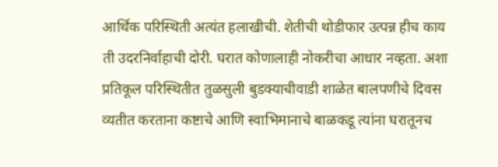आर्थिक परिस्थिती अत्यंत हलाखीची. शेतीची थोडीफार उत्पन्न हीच काय ती उदरनिर्वाहाची दोरी. घरात कोणालाही नोकरीचा आधार नव्हता. अशा प्रतिकूल परिस्थितीत तुळसुली बुडक्याचीवाडी शाळेत बालपणीचे दिवस व्यतीत करताना कष्टाचे आणि स्वाभिमानाचे बाळकडू त्यांना घरातूनच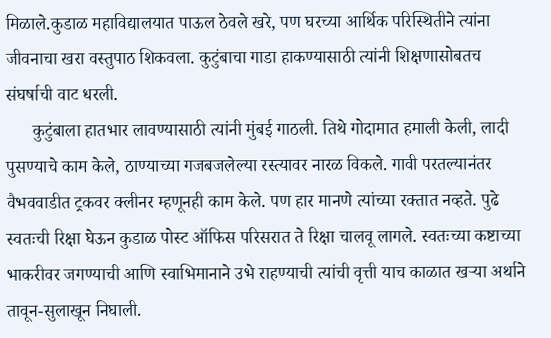मिळाले.कुडाळ महाविद्यालयात पाऊल ठेवले खरे, पण घरच्या आर्थिक परिस्थितीने त्यांना जीवनाचा खरा वस्तुपाठ शिकवला. कुटुंबाचा गाडा हाकण्यासाठी त्यांनी शिक्षणासोबतच संघर्षाची वाट धरली.
      कुटुंबाला हातभार लावण्यासाठी त्यांनी मुंबई गाठली. तिथे गोदामात हमाली केली, लादी पुसण्याचे काम केले, ठाण्याच्या गजबजलेल्या रस्त्यावर नारळ विकले. गावी परतल्यानंतर वैभववाडीत ट्रकवर क्लीनर म्हणूनही काम केले. पण हार मानणे त्यांच्या रक्तात नव्हते. पुढे स्वतःची रिक्षा घेऊन कुडाळ पोस्ट ऑफिस परिसरात ते रिक्षा चालवू लागले. स्वतःच्या कष्टाच्या भाकरीवर जगण्याची आणि स्वाभिमानाने उभे राहण्याची त्यांची वृत्ती याच काळात खऱ्या अर्थाने तावून-सुलाखून निघाली.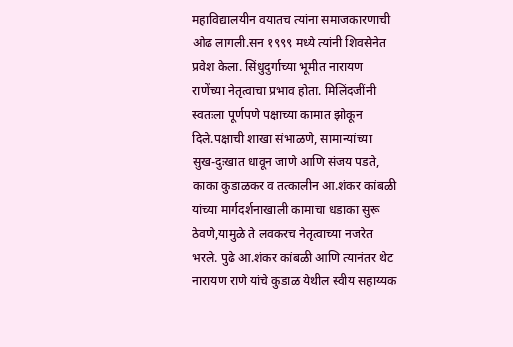महाविद्यालयीन वयातच त्यांना समाजकारणाची ओढ लागली.सन १९९९ मध्ये त्यांनी शिवसेनेत प्रवेश केला. सिंधुदुर्गाच्या भूमीत नारायण राणेंच्या नेतृत्वाचा प्रभाव होता. मिलिंदजींनी स्वतःला पूर्णपणे पक्षाच्या कामात झोकून दिले.पक्षाची शाखा संभाळणे, सामान्यांच्या सुख-दुःखात धावून जाणे आणि संजय पडते, काका कुडाळकर व तत्कालीन आ.शंकर कांबळी यांच्या मार्गदर्शनाखाली कामाचा धडाका सुरू ठेवणे,यामुळे ते लवकरच नेतृत्वाच्या नजरेत भरले. पुढे आ.शंकर कांबळी आणि त्यानंतर थेट नारायण राणे यांचे कुडाळ येथील स्वीय सहाय्यक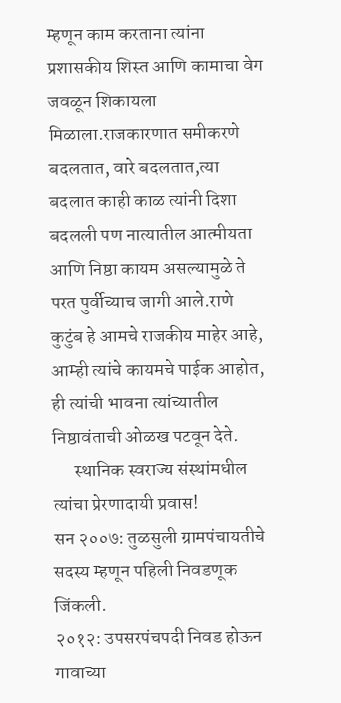म्हणून काम करताना त्यांना प्रशासकीय शिस्त आणि कामाचा वेग जवळून शिकायला मिळाला.राजकारणात समीकरणे बदलतात, वारे बदलतात,त्या बदलात काही काळ त्यांनी दिशा बदलली पण नात्यातील आत्मीयता आणि निष्ठा कायम असल्यामुळे ते परत पुर्वीच्याच जागी आले.राणे कुटुंब हे आमचे राजकीय माहेर आहे, आम्ही त्यांचे कायमचे पाईक आहोत, ही त्यांची भावना त्यांच्यातील निष्ठावंताची ओळख पटवून देते.
      स्थानिक स्वराज्य संस्थांमधील त्यांचा प्रेरणादायी प्रवास!
सन २००७: तुळसुली ग्रामपंचायतीचे सदस्य म्हणून पहिली निवडणूक जिंकली.
२०१२: उपसरपंचपदी निवड होऊन गावाच्या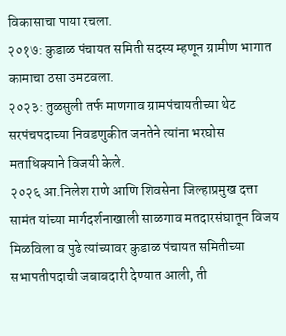विकासाचा पाया रचला.
२०१७: कुडाळ पंचायत समिती सदस्य म्हणून ग्रामीण भागात कामाचा ठसा उमटवला.
२०२३: तुळसुली तर्फ माणगाव ग्रामपंचायतीच्या थेट सरपंचपदाच्या निवडणुकीत जनतेने त्यांना भरघोस मताधिक्याने विजयी केले.
२०२६ आ.निलेश राणे आणि शिवसेना जिल्हाप्रमुख दत्ता सामंत यांच्या मार्गदर्शनाखाली साळगाव मतदारसंघातून विजय मिळविला व पुढे त्यांच्यावर कुडाळ पंचायत समितीच्या सभापतीपदाची जबाबदारी देण्यात आली, ती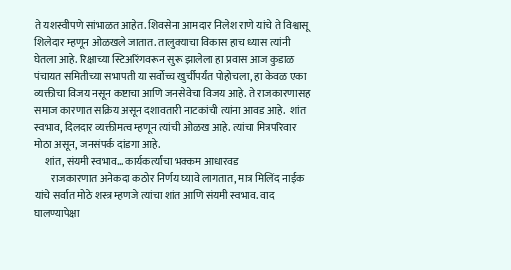ते यशस्वीपणे सांभाळत आहेत. शिवसेना आमदार निलेश राणे यांचे ते विश्वासू शिलेदार म्हणून ओळखले जातात. तालुक्याचा विकास हाच ध्यास त्यांनी घेतला आहे. रिक्षाच्या स्टिअरिंगवरून सुरू झालेला हा प्रवास आज कुडाळ पंचायत समितीच्या सभापती या सर्वोच्च खुर्चीपर्यंत पोहोचला, हा केवळ एका व्यक्तीचा विजय नसून कष्टाचा आणि जनसेवेचा विजय आहे. ते राजकारणासह समाज कारणात सक्रिय असून दशावतारी नाटकांची त्यांना आवड आहे.  शांत स्वभाव, दिलदार व्यक्तीमत्व म्हणून त्यांची ओळख आहे. त्यांचा मित्रपरिवार मोठा असून, जनसंपर्क दांडगा आहे.
     शांत, संयमी स्वभाव… कार्यकर्त्यांचा भक्कम आधारवड
        राजकारणात अनेकदा कठोर निर्णय घ्यावे लागतात, मात्र मिलिंद नाईक यांचे सर्वात मोठे शस्त्र म्हणजे त्यांचा शांत आणि संयमी स्वभाव. वाद घालण्यापेक्षा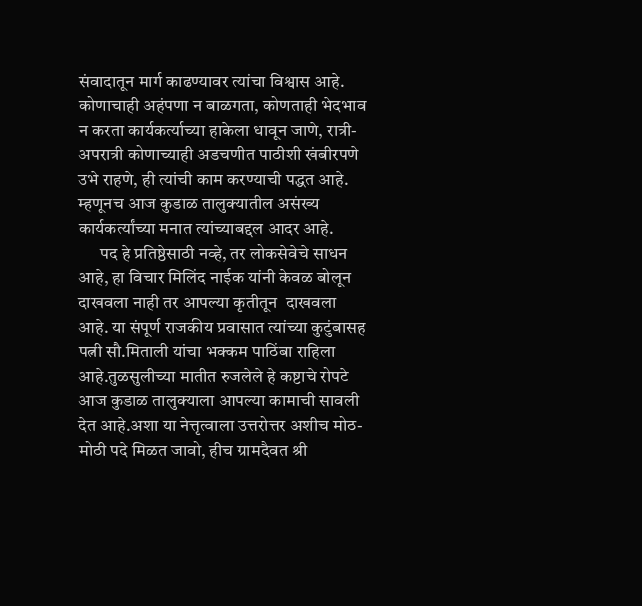संवादातून मार्ग काढण्यावर त्यांचा विश्वास आहे. कोणाचाही अहंपणा न बाळगता, कोणताही भेदभाव न करता कार्यकर्त्याच्या हाकेला धावून जाणे, रात्री-अपरात्री कोणाच्याही अडचणीत पाठीशी खंबीरपणे उभे राहणे, ही त्यांची काम करण्याची पद्धत आहे. म्हणूनच आज कुडाळ तालुक्यातील असंख्य कार्यकर्त्यांच्या मनात त्यांच्याबद्दल आदर आहे.
      पद हे प्रतिष्ठेसाठी नव्हे, तर लोकसेवेचे साधन आहे, हा विचार मिलिंद नाईक यांनी केवळ बोलून दाखवला नाही तर आपल्या कृतीतून  दाखवला आहे. या संपूर्ण राजकीय प्रवासात त्यांच्या कुटुंबासह पत्नी सौ.मिताली यांचा भक्कम पाठिंबा राहिला आहे.तुळसुलीच्या मातीत रुजलेले हे कष्टाचे रोपटे आज कुडाळ तालुक्याला आपल्या कामाची सावली देत आहे.अशा या नेत्तृत्वाला उत्तरोत्तर अशीच मोठ-मोठी पदे मिळत जावो, हीच ग्रामदैवत श्री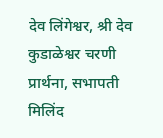देव लिंगेश्वर, श्री देव कुडाळेश्वर चरणी प्रार्थना, सभापती मिलिंद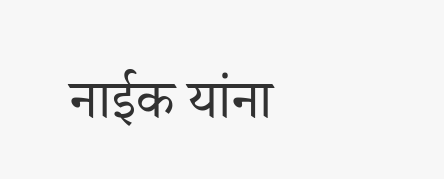नाईक यांना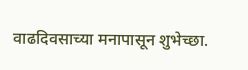वाढदिवसाच्या मनापासून शुभेच्छा.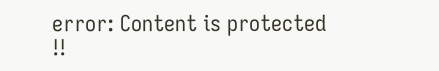error: Content is protected !!